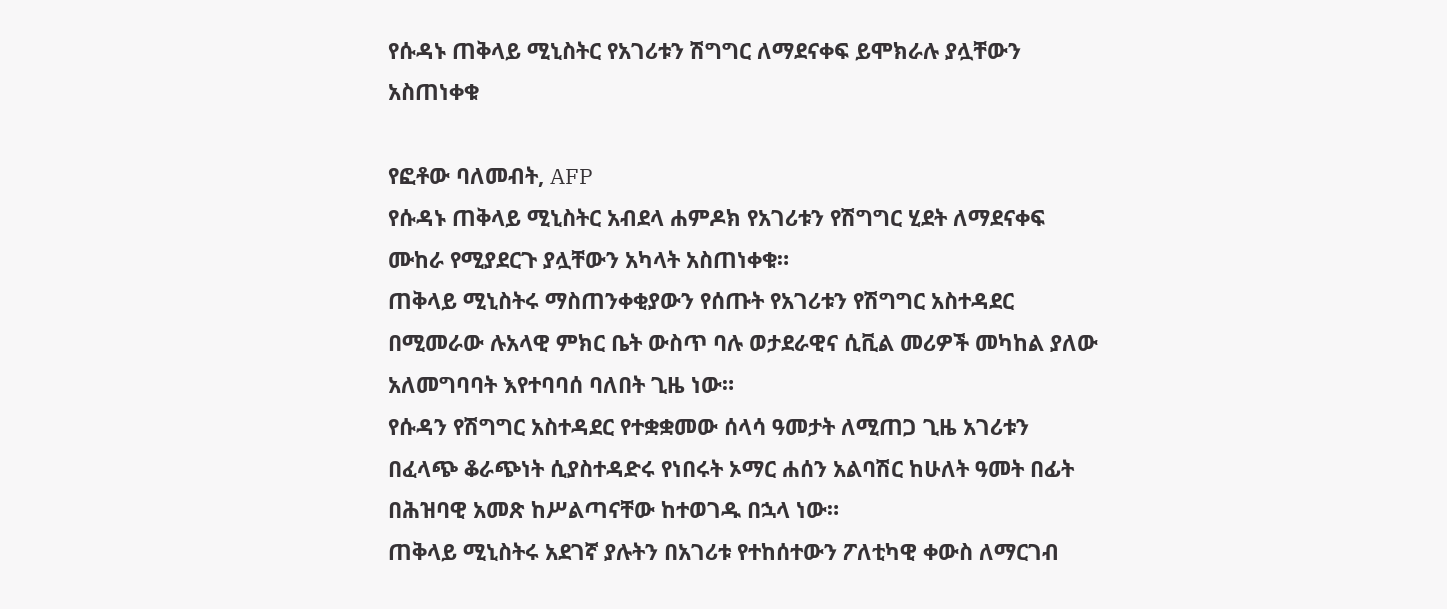የሱዳኑ ጠቅላይ ሚኒስትር የአገሪቱን ሽግግር ለማደናቀፍ ይሞክራሉ ያሏቸውን አስጠነቀቁ

የፎቶው ባለመብት, AFP
የሱዳኑ ጠቅላይ ሚኒስትር አብደላ ሐምዶክ የአገሪቱን የሽግግር ሂደት ለማደናቀፍ ሙከራ የሚያደርጉ ያሏቸውን አካላት አስጠነቀቁ።
ጠቅላይ ሚኒስትሩ ማስጠንቀቂያውን የሰጡት የአገሪቱን የሽግግር አስተዳደር በሚመራው ሉአላዊ ምክር ቤት ውስጥ ባሉ ወታደራዊና ሲቪል መሪዎች መካከል ያለው አለመግባባት እየተባባሰ ባለበት ጊዜ ነው።
የሱዳን የሽግግር አስተዳደር የተቋቋመው ሰላሳ ዓመታት ለሚጠጋ ጊዜ አገሪቱን በፈላጭ ቆራጭነት ሲያስተዳድሩ የነበሩት ኦማር ሐሰን አልባሽር ከሁለት ዓመት በፊት በሕዝባዊ አመጽ ከሥልጣናቸው ከተወገዱ በኋላ ነው።
ጠቅላይ ሚኒስትሩ አደገኛ ያሉትን በአገሪቱ የተከሰተውን ፖለቲካዊ ቀውስ ለማርገብ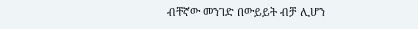ብቸኛው መንገድ በውይይት ብቻ ሊሆን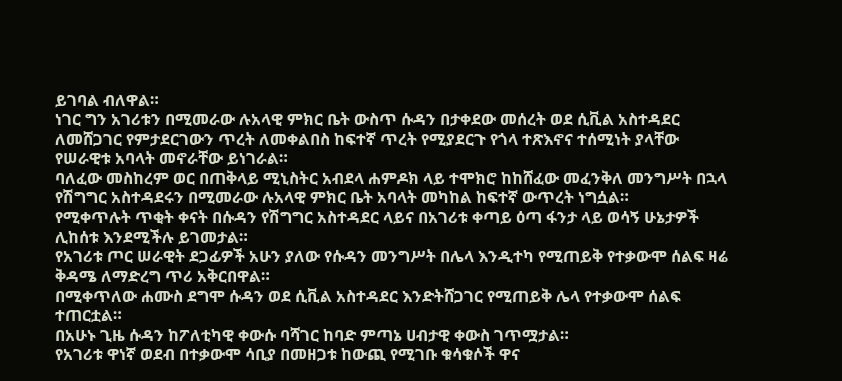ይገባል ብለዋል።
ነገር ግን አገሪቱን በሚመራው ሉአላዊ ምክር ቤት ውስጥ ሱዳን በታቀደው መሰረት ወደ ሲቪል አስተዳደር ለመሸጋገር የምታደርገውን ጥረት ለመቀልበስ ከፍተኛ ጥረት የሚያደርጉ የጎላ ተጽእኖና ተሰሚነት ያላቸው የሠራዊቱ አባላት መኖራቸው ይነገራል።
ባለፈው መስከረም ወር በጠቅላይ ሚኒስትር አብደላ ሐምዶክ ላይ ተሞክሮ ከከሸፈው መፈንቅለ መንግሥት በኋላ የሽግግር አስተዳደሩን በሚመራው ሉአላዊ ምክር ቤት አባላት መካከል ከፍተኛ ውጥረት ነግሷል።
የሚቀጥሉት ጥቂት ቀናት በሱዳን የሽግግር አስተዳደር ላይና በአገሪቱ ቀጣይ ዕጣ ፋንታ ላይ ወሳኝ ሁኔታዎች ሊከሰቱ እንደሚችሉ ይገመታል።
የአገሪቱ ጦር ሠራዊት ደጋፊዎች አሁን ያለው የሱዳን መንግሥት በሌላ እንዲተካ የሚጠይቅ የተቃውሞ ሰልፍ ዛሬ ቅዳሜ ለማድረግ ጥሪ አቅርበዋል።
በሚቀጥለው ሐሙስ ደግሞ ሱዳን ወደ ሲቪል አስተዳደር እንድትሸጋገር የሚጠይቅ ሌላ የተቃውሞ ሰልፍ ተጠርቷል።
በአሁኑ ጊዜ ሱዳን ከፖለቲካዊ ቀውሱ ባሻገር ከባድ ምጣኔ ሀብታዊ ቀውስ ገጥሟታል።
የአገሪቱ ዋነኛ ወደብ በተቃውሞ ሳቢያ በመዘጋቱ ከውጪ የሚገቡ ቁሳቁሶች ዋና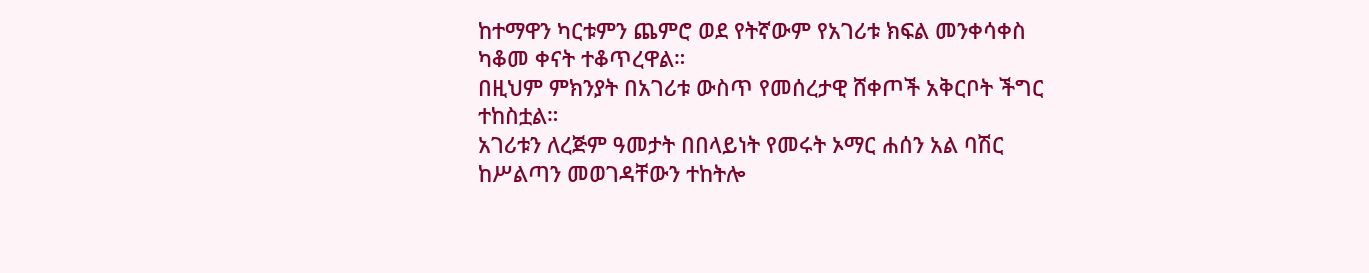ከተማዋን ካርቱምን ጨምሮ ወደ የትኛውም የአገሪቱ ክፍል መንቀሳቀስ ካቆመ ቀናት ተቆጥረዋል።
በዚህም ምክንያት በአገሪቱ ውስጥ የመሰረታዊ ሸቀጦች አቅርቦት ችግር ተከስቷል።
አገሪቱን ለረጅም ዓመታት በበላይነት የመሩት ኦማር ሐሰን አል ባሽር ከሥልጣን መወገዳቸውን ተከትሎ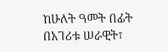ከሁለት ዓመት በፊት በአገሪቱ ሠራዊት፣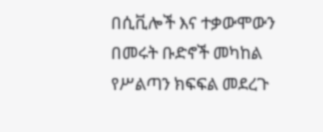በሲቪሎች እና ተቃውሞውን በመሩት ቡድኖች መካከል የሥልጣን ክፍፍል መደረጉ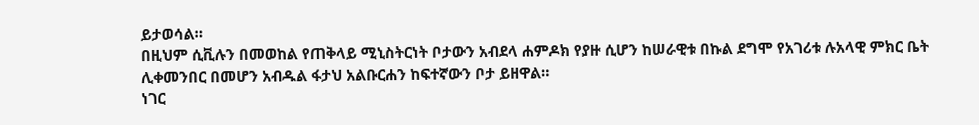ይታወሳል።
በዚህም ሲቪሉን በመወከል የጠቅላይ ሚኒስትርነት ቦታውን አብደላ ሐምዶክ የያዙ ሲሆን ከሠራዊቱ በኩል ደግሞ የአገሪቱ ሉአላዊ ምክር ቤት ሊቀመንበር በመሆን አብዱል ፋታህ አልቡርሐን ከፍተኛውን ቦታ ይዘዋል።
ነገር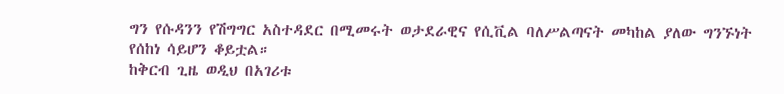ግን የሱዳንን የሽግግር አስተዳደር በሚመሩት ወታደራዊና የሲቪል ባለሥልጣናት መካከል ያለው ግንኙነት የሰከነ ሳይሆን ቆይቷል።
ከቅርብ ጊዜ ወዲህ በአገሪቱ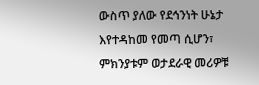ውስጥ ያለው የደኅንነት ሁኔታ እየተዳከመ የመጣ ሲሆን፣ ምክንያቱም ወታደራዊ መሪዎቹ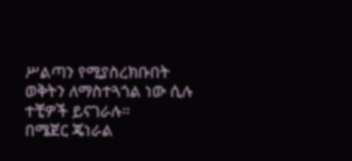ሥልጣን የሚያስረክቡበት ወቅትን ለማስተጓጎል ነው ሲሉ ተቺዎች ይናገራሉ።
በሜጀር ጄነራል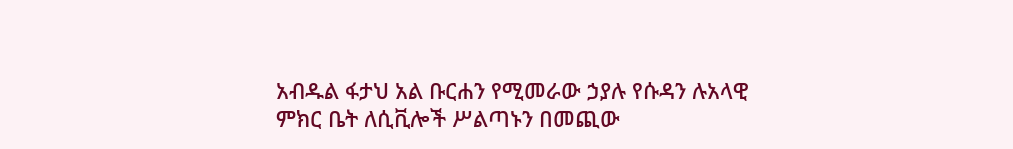አብዱል ፋታህ አል ቡርሐን የሚመራው ኃያሉ የሱዳን ሉአላዊ ምክር ቤት ለሲቪሎች ሥልጣኑን በመጪው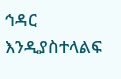ኅዳር እንዲያስተላልፍ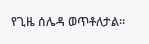የጊዜ ሰሌዳ ወጥቶለታል።